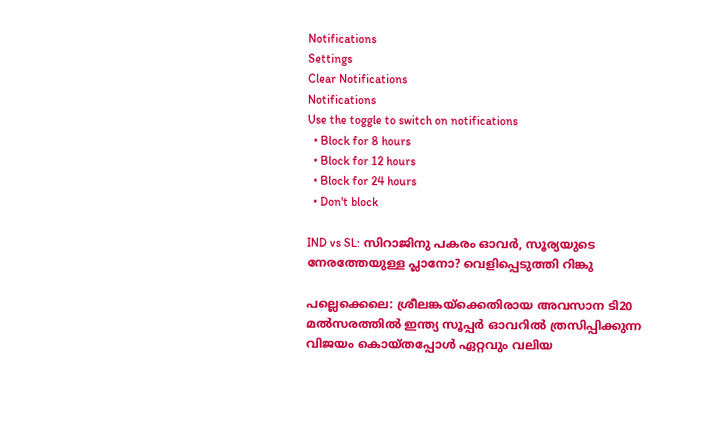Notifications
Settings
Clear Notifications
Notifications
Use the toggle to switch on notifications
  • Block for 8 hours
  • Block for 12 hours
  • Block for 24 hours
  • Don't block

IND vs SL: സിറാജിനു പകരം ഓവര്‍, സൂര്യയുടെ നേരത്തേയുള്ള പ്ലാനോ? വെളിപ്പെടുത്തി റിങ്കു

പല്ലെക്കെലെ: ശ്രീലങ്കയ്ക്കെതിരായ അവസാന ടി20 മല്‍സരത്തില്‍ ഇന്ത്യ സൂപ്പര്‍ ഓവറില്‍ ത്രസിപ്പിക്കുന്ന വിജയം കൊയ്തപ്പോള്‍ ഏറ്റവും വലിയ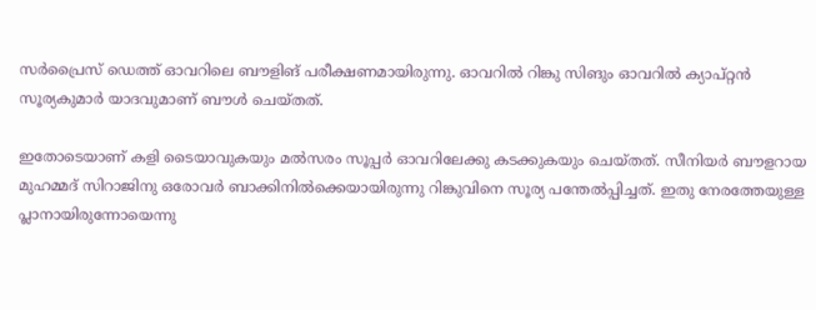സര്‍പ്രൈസ് ഡെത്ത് ഓവറിലെ ബൗളിങ് പരീക്ഷണമായിരുന്നു. ഓവറില്‍ റിങ്കു സിങും ഓവറില്‍ ക്യാപ്റ്റന്‍ സൂര്യകുമാര്‍ യാദവുമാണ് ബൗള്‍ ചെയ്തത്.

ഇതോടെയാണ് കളി ടൈയാവുകയും മല്‍സരം സൂപ്പര്‍ ഓവറിലേക്കു കടക്കുകയും ചെയ്തത്. സീനിയര്‍ ബൗളറായ മുഹമ്മദ് സിറാജിനു ഒരോവര്‍ ബാക്കിനില്‍ക്കെയായിരുന്നു റിങ്കുവിനെ സൂര്യ പന്തേല്‍പ്പിച്ചത്. ഇതു നേരത്തേയുള്ള പ്ലാനായിരുന്നോയെന്നു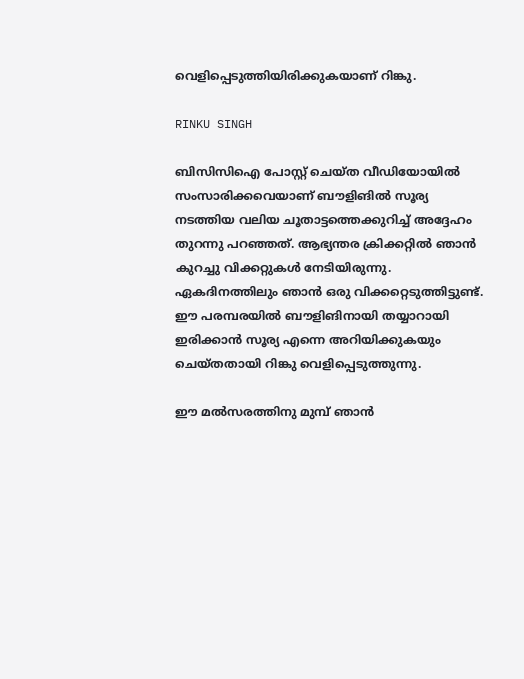വെളിപ്പെടുത്തിയിരിക്കുകയാണ് റിങ്കു.

RINKU SINGH

ബിസിസിഐ പോസ്റ്റ് ചെയ്ത വീഡിയോയില്‍ സംസാരിക്കവെയാണ് ബൗളിങില്‍ സൂര്യ നടത്തിയ വലിയ ചൂതാട്ടത്തെക്കുറിച്ച് അദ്ദേഹം തുറന്നു പറഞ്ഞത്. ആഭ്യന്തര ക്രിക്കറ്റില്‍ ഞാന്‍ കുറച്ചു വിക്കറ്റുകള്‍ നേടിയിരുന്നു. ഏകദിനത്തിലും ഞാന്‍ ഒരു വിക്കറ്റെടുത്തിട്ടുണ്ട്. ഈ പരമ്പരയില്‍ ബൗളിങിനായി തയ്യാറായി ഇരിക്കാന്‍ സൂര്യ എന്നെ അറിയിക്കുകയും ചെയ്തതായി റിങ്കു വെളിപ്പെടുത്തുന്നു.

ഈ മല്‍സരത്തിനു മുമ്പ് ഞാന്‍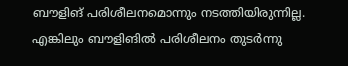ബൗളിങ് പരിശീലനമൊന്നും നടത്തിയിരുന്നില്ല. എങ്കിലും ബൗളിങില്‍ പരിശീലനം തുടര്‍ന്നു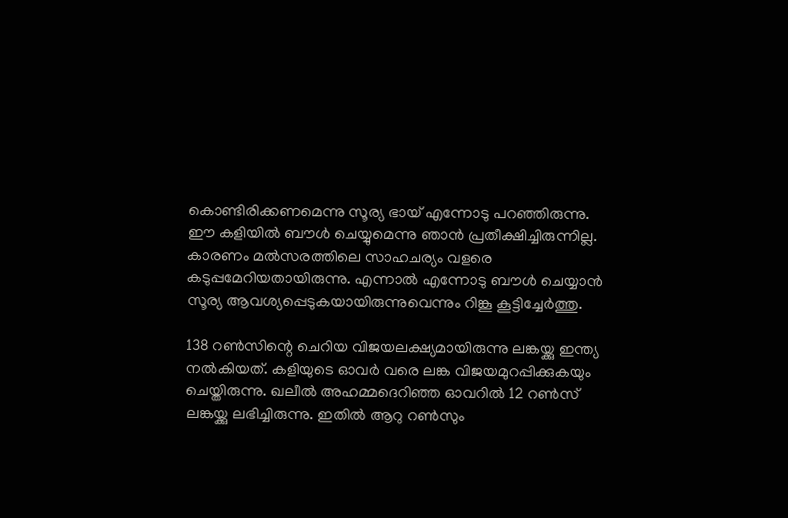കൊണ്ടിരിക്കണമെന്നു സൂര്യ ഭായ് എന്നോടു പറഞ്ഞിരുന്നു. ഈ കളിയില്‍ ബൗള്‍ ചെയ്യുമെന്നു ഞാന്‍ പ്രതീക്ഷിച്ചിരുന്നില്ല. കാരണം മല്‍സരത്തിലെ സാഹചര്യം വളരെ കടുപ്പമേറിയതായിരുന്നു. എന്നാല്‍ എന്നോടു ബൗള്‍ ചെയ്യാന്‍ സൂര്യ ആവശ്യപ്പെടുകയായിരുന്നുവെന്നും റിങ്കൂ കൂട്ടിച്ചേര്‍ത്തു.

138 റണ്‍സിന്റെ ചെറിയ വിജയലക്ഷ്യമായിരുന്നു ലങ്കയ്ക്കു ഇന്ത്യ നല്‍കിയത്. കളിയുടെ ഓവര്‍ വരെ ലങ്ക വിജയമുറപ്പിക്കുകയും ചെയ്തിരുന്നു. ഖലീല്‍ അഹമ്മദെറിഞ്ഞ ഓവറില്‍ 12 റണ്‍സ് ലങ്കയ്ക്കു ലഭിച്ചിരുന്നു. ഇതില്‍ ആറു റണ്‍സും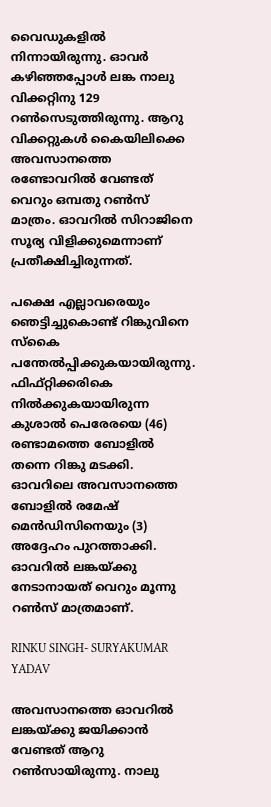വൈഡുകളില്‍ നിന്നായിരുന്നു. ഓവര്‍ കഴിഞ്ഞപ്പോള്‍ ലങ്ക നാലു വിക്കറ്റിനു 129 റണ്‍സെടുത്തിരുന്നു. ആറു വിക്കറ്റുകള്‍ കൈയിലിക്കെ അവസാനത്തെ രണ്ടോവറില്‍ വേണ്ടത് വെറും ഒമ്പതു റണ്‍സ് മാത്രം. ഓവറില്‍ സിറാജിനെ സൂര്യ വിളിക്കുമെന്നാണ് പ്രതീക്ഷിച്ചിരുന്നത്.

പക്ഷെ എല്ലാവരെയും ഞെട്ടിച്ചുകൊണ്ട് റിങ്കുവിനെ സ്‌കൈ പന്തേല്‍പ്പിക്കുകയായിരുന്നു. ഫിഫ്റ്റിക്കരികെ നില്‍ക്കുകയായിരുന്ന കുശാല്‍ പെരേരയെ (46) രണ്ടാമത്തെ ബോളില്‍ തന്നെ റിങ്കു മടക്കി. ഓവറിലെ അവസാനത്തെ ബോളില്‍ രമേഷ് മെന്‍ഡിസിനെയും (3) അദ്ദേഹം പുറത്താക്കി. ഓവറില്‍ ലങ്കയ്ക്കു നേടാനായത് വെറും മൂന്നു റണ്‍സ് മാത്രമാണ്.

RINKU SINGH- SURYAKUMAR YADAV

അവസാനത്തെ ഓവറില്‍ ലങ്കയ്ക്കു ജയിക്കാന്‍ വേണ്ടത് ആറു റണ്‍സായിരുന്നു. നാലു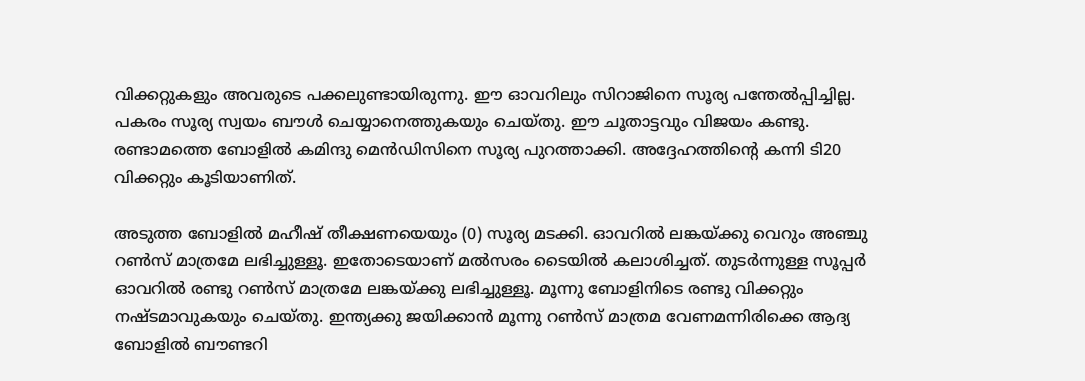വിക്കറ്റുകളും അവരുടെ പക്കലുണ്ടായിരുന്നു. ഈ ഓവറിലും സിറാജിനെ സൂര്യ പന്തേല്‍പ്പിച്ചില്ല. പകരം സൂര്യ സ്വയം ബൗള്‍ ചെയ്യാനെത്തുകയും ചെയ്തു. ഈ ചൂതാട്ടവും വിജയം കണ്ടു. രണ്ടാമത്തെ ബോളില്‍ കമിന്ദു മെന്‍ഡിസിനെ സൂര്യ പുറത്താക്കി. അദ്ദേഹത്തിന്റെ കന്നി ടി20 വിക്കറ്റും കൂടിയാണിത്.

അടുത്ത ബോളില്‍ മഹീഷ് തീക്ഷണയെയും (0) സൂര്യ മടക്കി. ഓവറില്‍ ലങ്കയ്ക്കു വെറും അഞ്ചു റണ്‍സ് മാത്രമേ ലഭിച്ചുള്ളൂ. ഇതോടെയാണ് മല്‍സരം ടൈയില്‍ കലാശിച്ചത്. തുടര്‍ന്നുള്ള സൂപ്പര്‍ ഓവറില്‍ രണ്ടു റണ്‍സ് മാത്രമേ ലങ്കയ്ക്കു ലഭിച്ചുള്ളൂ. മൂന്നു ബോളിനിടെ രണ്ടു വിക്കറ്റും നഷ്ടമാവുകയും ചെയ്തു. ഇന്ത്യക്കു ജയിക്കാന്‍ മൂന്നു റണ്‍സ് മാത്രമ വേണമന്നിരിക്കെ ആദ്യ ബോളില്‍ ബൗണ്ടറി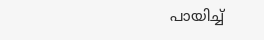പായിച്ച്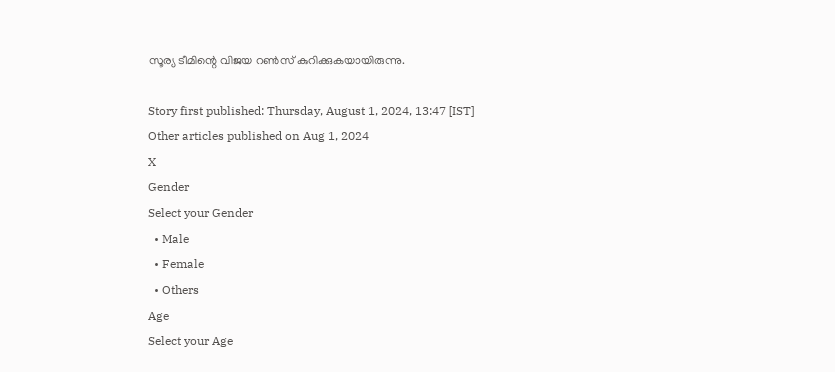സൂര്യ ടീമിന്റെ വിജയ റണ്‍സ് കുറിക്കുകയായിരുന്നു.

Story first published: Thursday, August 1, 2024, 13:47 [IST]
Other articles published on Aug 1, 2024
X
Gender
Select your Gender
  • Male
  • Female
  • Others
Age
Select your Age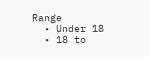Range
  • Under 18
  • 18 to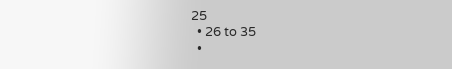25
  • 26 to 35
  •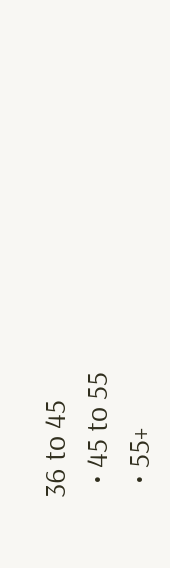36 to 45
  • 45 to 55
  • 55+